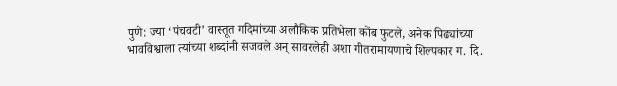पुणे: ज्या ‘पंचवटी’ वास्तूत गदिमांच्या अलौकिक प्रतिभेला कोंब फुटले, अनेक पिढ्यांच्या भावविश्वाला त्यांच्या शब्दांनी सजवले अन् सावरलेही अशा गीतरामायणाचे शिल्पकार ग. दि.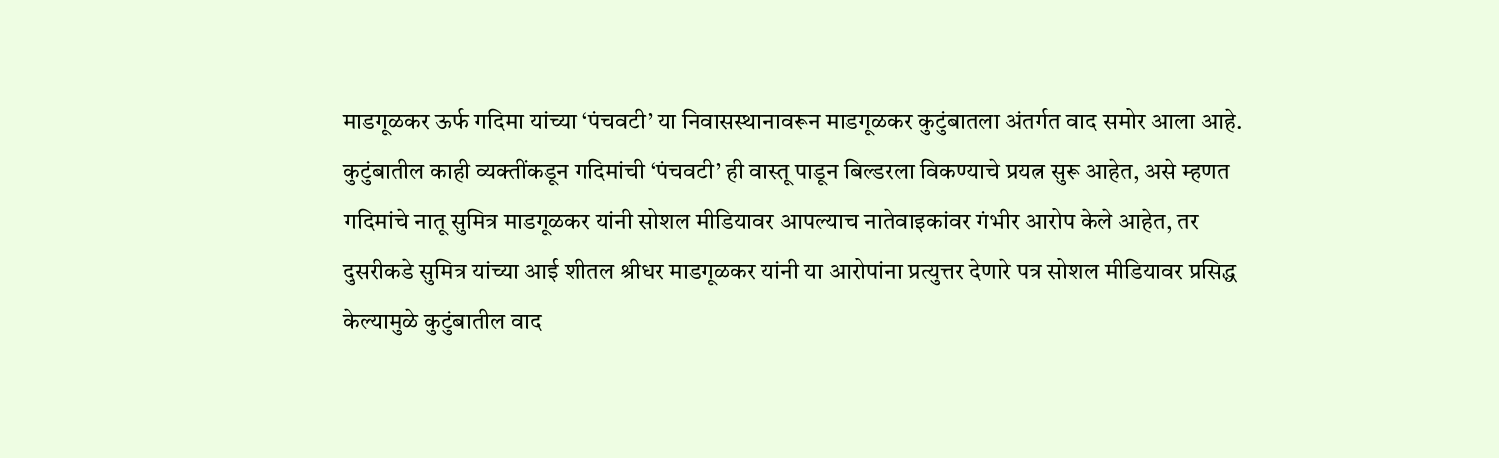माडगूळकर ऊर्फ गदिमा यांच्या ‘पंचवटी’ या निवासस्थानावरून माडगूळकर कुटुंबातला अंतर्गत वाद समोर आला आहे.
कुटुंबातील काही व्यक्तींकडून गदिमांची ‘पंचवटी’ ही वास्तू पाडून बिल्डरला विकण्याचे प्रयत्न सुरू आहेत, असे म्हणत गदिमांचे नातू सुमित्र माडगूळकर यांनी सोशल मीडियावर आपल्याच नातेवाइकांवर गंभीर आरोप केले आहेत, तर दुसरीकडे सुमित्र यांच्या आई शीतल श्रीधर माडगूळकर यांनी या आरोपांना प्रत्युत्तर देणारे पत्र सोशल मीडियावर प्रसिद्ध केल्यामुळे कुटुंबातील वाद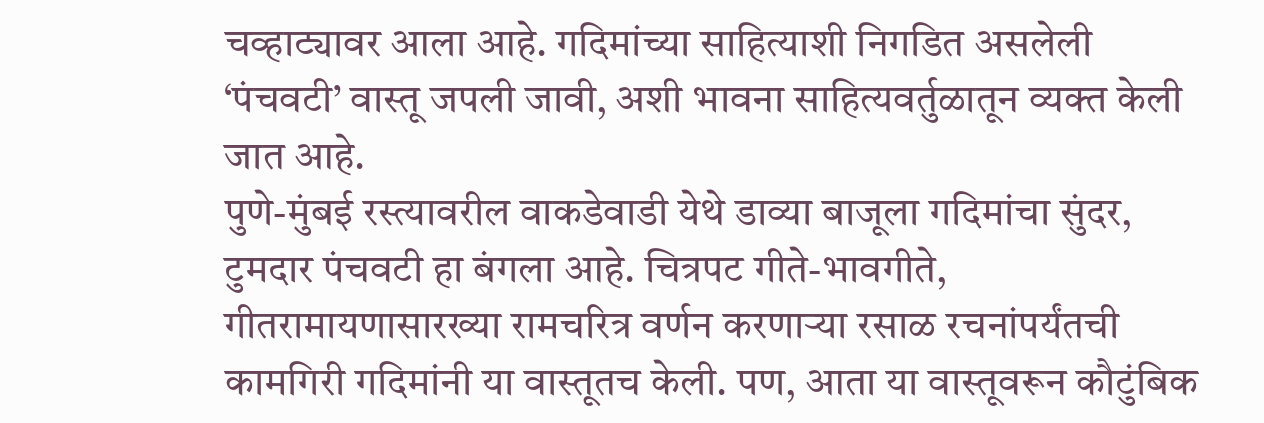चव्हाट्यावर आला आहे. गदिमांच्या साहित्याशी निगडित असलेली ‘पंचवटी’ वास्तू जपली जावी, अशी भावना साहित्यवर्तुळातून व्यक्त केली जात आहे.
पुणे-मुंबई रस्त्यावरील वाकडेवाडी येथे डाव्या बाजूला गदिमांचा सुंदर, टुमदार पंचवटी हा बंगला आहे. चित्रपट गीते-भावगीते, गीतरामायणासारख्या रामचरित्र वर्णन करणाऱ्या रसाळ रचनांपर्यंतची कामगिरी गदिमांनी या वास्तूतच केली. पण, आता या वास्तूवरून कौटुंबिक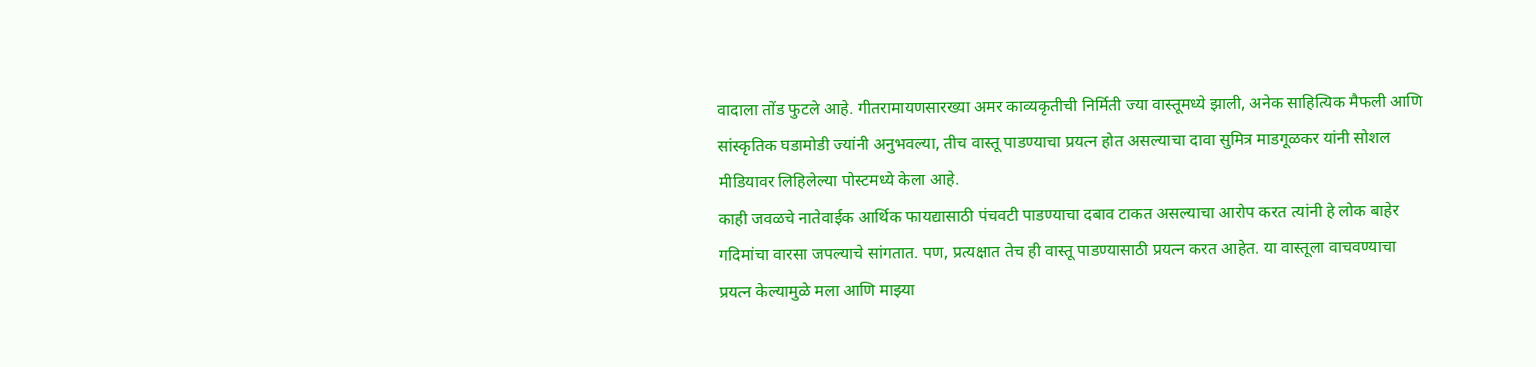वादाला तोंड फुटले आहे. गीतरामायणसारख्या अमर काव्यकृतीची निर्मिती ज्या वास्तूमध्ये झाली, अनेक साहित्यिक मैफली आणि सांस्कृतिक घडामोडी ज्यांनी अनुभवल्या, तीच वास्तू पाडण्याचा प्रयत्न होत असल्याचा दावा सुमित्र माडगूळकर यांनी सोशल मीडियावर लिहिलेल्या पोस्टमध्ये केला आहे.
काही जवळचे नातेवाईक आर्थिक फायद्यासाठी पंचवटी पाडण्याचा दबाव टाकत असल्याचा आरोप करत त्यांनी हे लोक बाहेर गदिमांचा वारसा जपल्याचे सांगतात. पण, प्रत्यक्षात तेच ही वास्तू पाडण्यासाठी प्रयत्न करत आहेत. या वास्तूला वाचवण्याचा प्रयत्न केल्यामुळे मला आणि माझ्या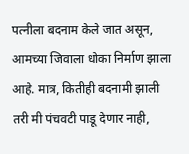पत्नीला बदनाम केले जात असून, आमच्या जिवाला धोका निर्माण झाला आहे. मात्र, कितीही बदनामी झाली तरी मी पंचवटी पाडू देणार नाही,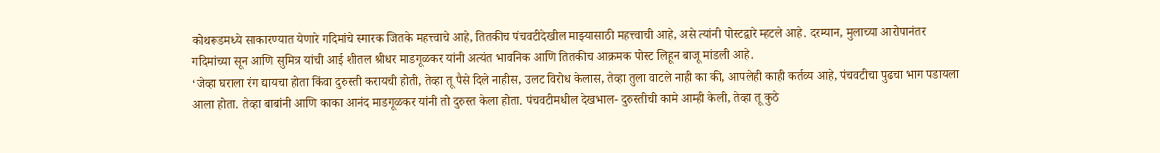कोथरूडमध्ये साकारण्यात येणारे गदिमांचे स्मारक जितके महत्त्वाचे आहे, तितकीच पंचवटीदेखील माझ्यासाठी महत्त्वाची आहे, असे त्यांनी पोस्टद्वारे म्हटले आहे. दरम्यान, मुलाच्या आरोपानंतर गदिमांच्या सून आणि सुमित्र यांची आई शीतल श्रीधर माडगूळकर यांनी अत्यंत भावनिक आणि तितकीच आक्रमक पोस्ट लिहून बाजू मांडली आहे.
‘जेव्हा घराला रंग द्यायचा होता किंवा दुरुस्ती करायची होती, तेव्हा तू पैसे दिले नाहीस, उलट विरोध केलास, तेव्हा तुला वाटले नाही का की, आपलेही काही कर्तव्य आहे, पंचवटीचा पुढचा भाग पडायला आला होता. तेव्हा बाबांनी आणि काका आनंद माडगूळकर यांनी तो दुरुस्त केला होता. पंचवटीमधील देखभाल- दुरुस्तीची कामे आम्ही केली, तेव्हा तू कुठे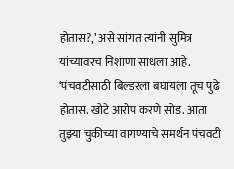होतास?,’ असे सांगत त्यांनी सुमित्र यांच्यावरच निशाणा साधला आहे. ‘पंचवटीसाठी बिल्डरला बघायला तूच पुढे होतास. खोटे आरोप करणे सोड. आता तुझ्या चुकीच्या वागण्याचे समर्थन पंचवटी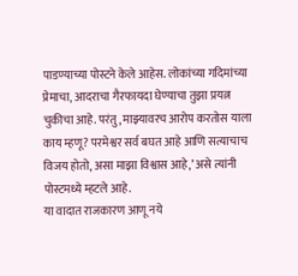पाडण्याच्या पोस्टने केले आहेस. लोकांच्या गदिमांच्या प्रेमाचा, आदराचा गैरफायदा घेण्याचा तुझा प्रयत्न चुकीचा आहे. परंतु, माझ्यावरच आरोप करतोस याला काय म्हणू? परमेश्वर सर्व बघत आहे आणि सत्याचाच विजय होतो, असा माझा विश्वास आहे,’ असे त्यांनी पोस्टमध्ये म्हटले आहे.
या वादात राजकारण आणू नये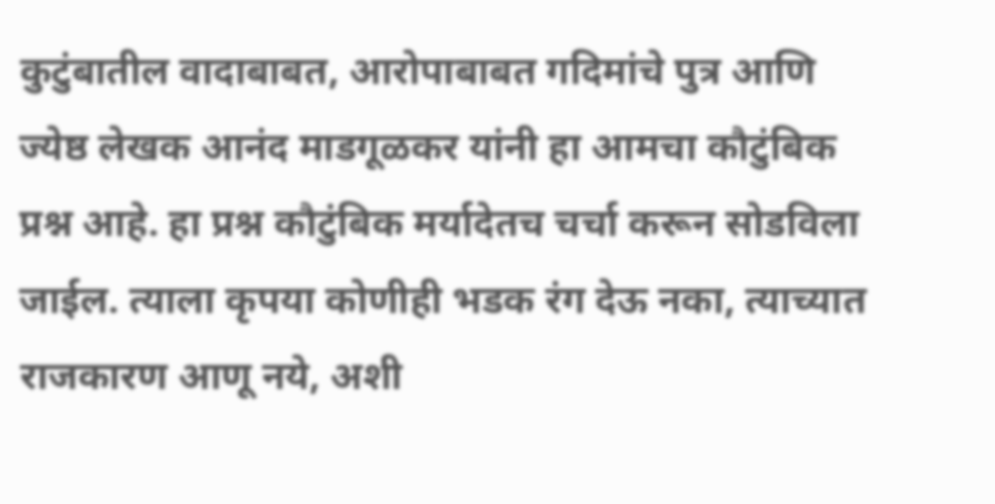कुटुंबातील वादाबाबत, आरोपाबाबत गदिमांचे पुत्र आणि ज्येष्ठ लेखक आनंद माडगूळकर यांनी हा आमचा कौटुंबिक प्रश्न आहे. हा प्रश्न कौटुंबिक मर्यादेतच चर्चा करून सोडविला जाईल. त्याला कृपया कोणीही भडक रंग देऊ नका, त्याच्यात राजकारण आणू नये, अशी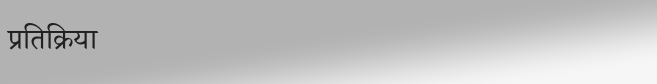प्रतिक्रिया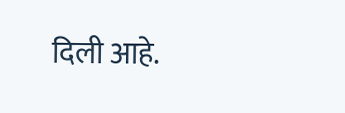दिली आहे.